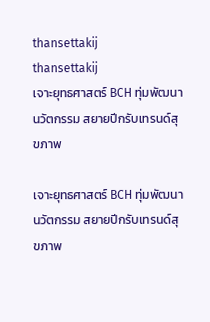thansettakij
thansettakij
เจาะยุทธศาสตร์ BCH ทุ่มพัฒนานวัตกรรม สยายปีกรับเทรนด์สุขภาพ

เจาะยุทธศาสตร์ BCH ทุ่มพัฒนานวัตกรรม สยายปีกรับเทรนด์สุขภาพ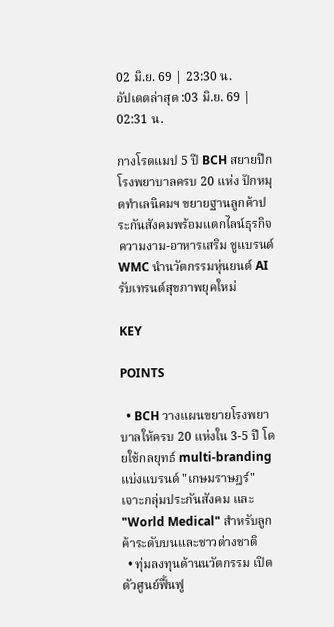02 มิ.ย. 69 | 23:30 น.
อัปเดตล่าสุด :03 มิ.ย. 69 | 02:31 น.

กางโรดแมป 5 ปี BCH สยายปีกโรงพยาบาลครบ 20 แห่ง ปักหมุดทำเลนิคมฯ ขยายฐานลูกค้าประกันสังคมพร้อมแตกไลน์ธุรกิจความงาม-อาหารเสริม ชูแบรนด์ WMC นำนวัตกรรมหุ่นยนต์ AI รับเทรนด์สุขภาพยุคใหม่

KEY

POINTS

  • BCH วางแผนขยายโรงพยาบาลให้ครบ 20 แห่งใน 3-5 ปี โดยใช้กลยุทธ์ multi-branding แบ่งแบรนด์ "เกษมราษฎร์" เจาะกลุ่มประกันสังคม และ "World Medical" สำหรับลูกค้าระดับบนและชาวต่างชาติ
  • ทุ่มลงทุนด้านนวัตกรรม เปิดตัวศูนย์ฟื้นฟู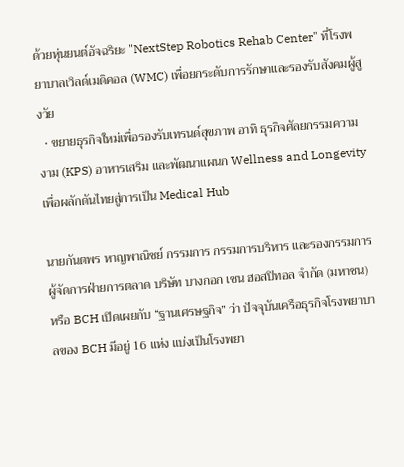ด้วยหุ่นยนต์อัจฉริยะ "NextStep Robotics Rehab Center" ที่โรงพยาบาลเวิลด์เมดิคอล (WMC) เพื่อยกระดับการรักษาและรองรับสังคมผู้สูงวัย
  • ขยายธุรกิจใหม่เพื่อรองรับเทรนด์สุขภาพ อาทิ ธุรกิจศัลยกรรมความงาม (KPS) อาหารเสริม และพัฒนาแผนก Wellness and Longevity เพื่อผลักดันไทยสู่การเป็น Medical Hub

นายกันตพร หาญพาณิชย์ กรรมการ กรรมการบริหาร และรองกรรมการผู้จัดการฝ่ายการตลาด บริษัท บางกอก เชน ฮอสปิทอล จำกัด (มหาชน) หรือ BCH เปิดเผยกับ “ฐานเศรษฐกิจ” ว่า ปัจจุบันเครือธุรกิจโรงพยาบาลของ BCH มีอยู่ 16 แห่ง แบ่งเป็นโรงพยา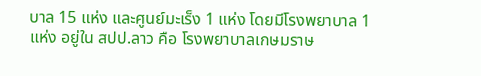บาล 15 แห่ง และศูนย์มะเร็ง 1 แห่ง โดยมีโรงพยาบาล 1 แห่ง อยู่ใน สปป.ลาว คือ โรงพยาบาลเกษมราษ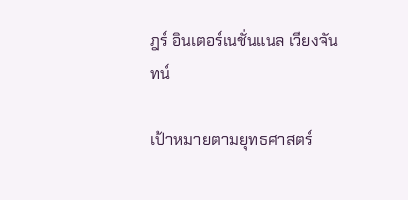ฎร์ อินเตอร์เนชั่นแนล เวียงจันทน์

เป้าหมายตามยุทธศาสตร์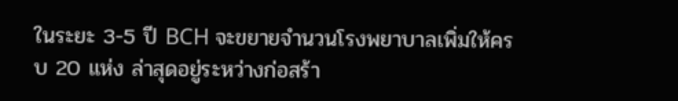ในระยะ 3-5 ปี BCH จะขยายจำนวนโรงพยาบาลเพิ่มให้ครบ 20 แห่ง ล่าสุดอยู่ระหว่างก่อสร้า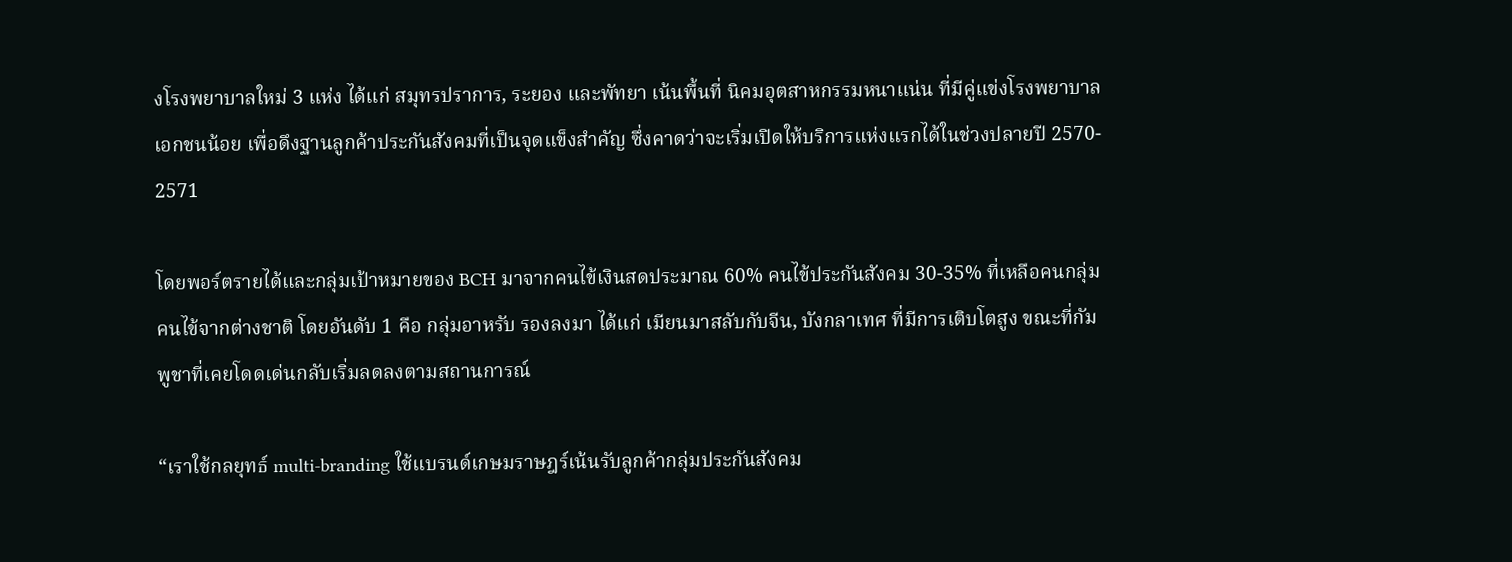งโรงพยาบาลใหม่ 3 แห่ง ได้แก่ สมุทรปราการ, ระยอง และพัทยา เน้นพื้นที่ นิคมอุตสาหกรรมหนาแน่น ที่มีคู่แข่งโรงพยาบาลเอกชนน้อย เพื่อดึงฐานลูกค้าประกันสังคมที่เป็นจุดแข็งสำคัญ ซึ่งคาดว่าจะเริ่มเปิดให้บริการแห่งแรกได้ในช่วงปลายปี 2570- 2571

โดยพอร์ตรายได้และกลุ่มเป้าหมายของ BCH มาจากคนไข้เงินสดประมาณ 60% คนไข้ประกันสังคม 30-35% ที่เหลือคนกลุ่มคนไข้จากต่างชาติ โดยอันดับ 1 คือ กลุ่มอาหรับ รองลงมา ได้แก่ เมียนมาสลับกับจีน, บังกลาเทศ ที่มีการเติบโตสูง ขณะที่กัมพูชาที่เคยโดดเด่นกลับเริ่มลดลงตามสถานการณ์

“เราใช้กลยุทธ์ multi-branding ใช้แบรนด์เกษมราษฎร์เน้นรับลูกค้ากลุ่มประกันสังคม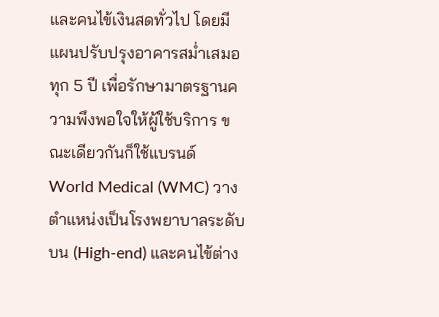และคนไข้เงินสดทั่วไป โดยมีแผนปรับปรุงอาคารสม่ำเสมอทุก 5 ปี เพื่อรักษามาตรฐานความพึงพอใจให้ผู้ใช้บริการ ขณะเดียวกันก็ใช้แบรนด์ World Medical (WMC) วางตำแหน่งเป็นโรงพยาบาลระดับบน (High-end) และคนไข้ต่าง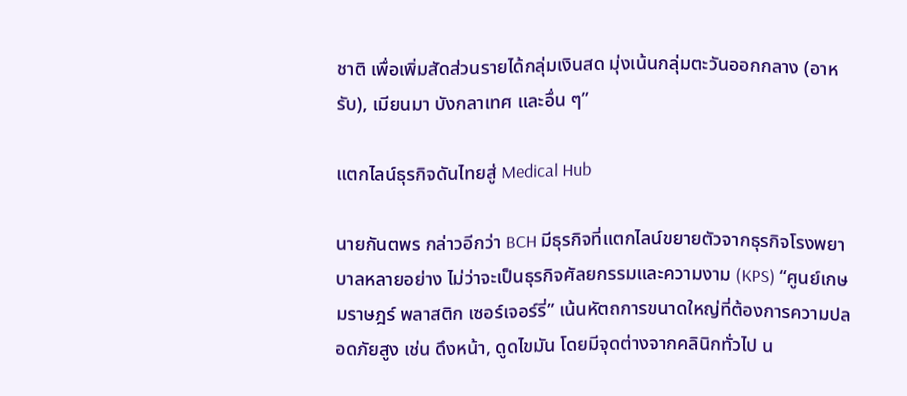ชาติ เพื่อเพิ่มสัดส่วนรายได้กลุ่มเงินสด มุ่งเน้นกลุ่มตะวันออกกลาง (อาหรับ), เมียนมา บังกลาเทศ และอื่น ๆ”

แตกไลน์ธุรกิจดันไทยสู่ Medical Hub

นายกันตพร กล่าวอีกว่า BCH มีธุรกิจที่แตกไลน์ขยายตัวจากธุรกิจโรงพยาบาลหลายอย่าง ไม่ว่าจะเป็นธุรกิจศัลยกรรมและความงาม (KPS) “ศูนย์เกษมราษฎร์ พลาสติก เซอร์เจอร์รี่” เน้นหัตถการขนาดใหญ่ที่ต้องการความปลอดภัยสูง เช่น ดึงหน้า, ดูดไขมัน โดยมีจุดต่างจากคลินิกทั่วไป น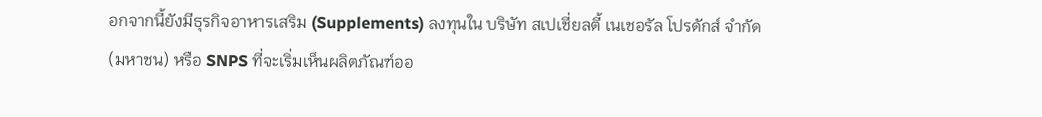อกจากนี้ยังมีธุรกิจอาหารเสริม (Supplements) ลงทุนใน บริษัท สเปเชี่ยลตี้ เนเชอรัล โปรดักส์ จำกัด (มหาชน) หรือ SNPS ที่จะเริ่มเห็นผลิตภัณฑ์ออ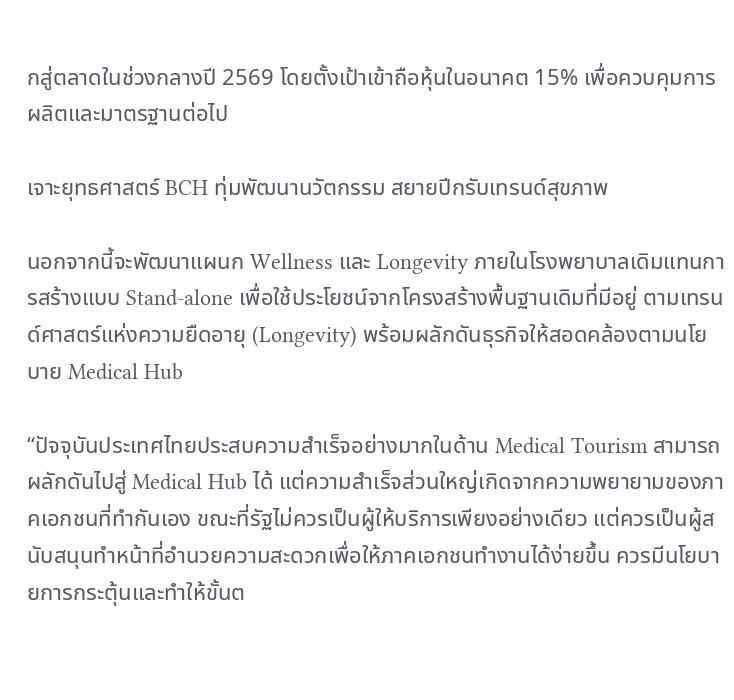กสู่ตลาดในช่วงกลางปี 2569 โดยตั้งเป้าเข้าถือหุ้นในอนาคต 15% เพื่อควบคุมการผลิตและมาตรฐานต่อไป

เจาะยุทธศาสตร์ BCH ทุ่มพัฒนานวัตกรรม สยายปีกรับเทรนด์สุขภาพ

นอกจากนี้จะพัฒนาแผนก Wellness และ Longevity ภายในโรงพยาบาลเดิมแทนการสร้างแบบ Stand-alone เพื่อใช้ประโยชน์จากโครงสร้างพื้นฐานเดิมที่มีอยู่ ตามเทรนด์ศาสตร์แห่งความยืดอายุ (Longevity) พร้อมผลักดันธุรกิจให้สอดคล้องตามนโยบาย Medical Hub

“ปัจจุบันประเทศไทยประสบความสำเร็จอย่างมากในด้าน Medical Tourism สามารถผลักดันไปสู่ Medical Hub ได้ แต่ความสำเร็จส่วนใหญ่เกิดจากความพยายามของภาคเอกชนที่ทำกันเอง ขณะที่รัฐไม่ควรเป็นผู้ให้บริการเพียงอย่างเดียว แต่ควรเป็นผู้สนับสนุนทำหน้าที่อำนวยความสะดวกเพื่อให้ภาคเอกชนทำงานได้ง่ายขึ้น ควรมีนโยบายการกระตุ้นและทำให้ขั้นต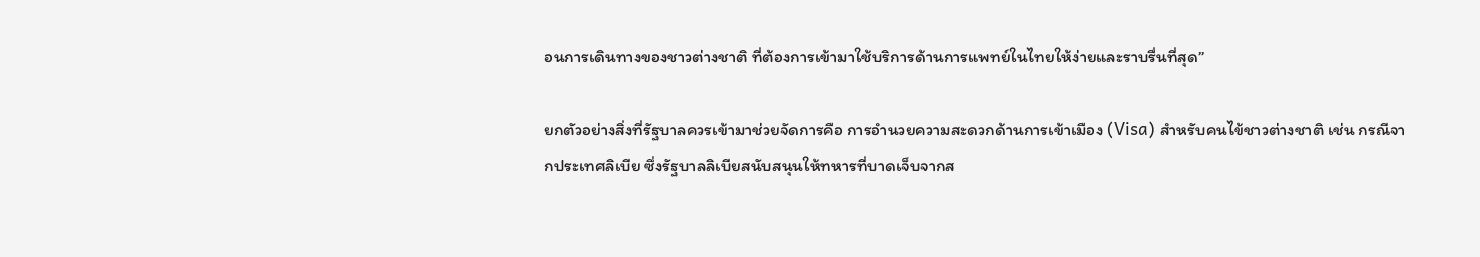อนการเดินทางของชาวต่างชาติ ที่ต้องการเข้ามาใช้บริการด้านการแพทย์ในไทยให้ง่ายและราบรื่นที่สุด”

ยกตัวอย่างสิ่งที่รัฐบาลควรเข้ามาช่วยจัดการคือ การอำนวยความสะดวกด้านการเข้าเมือง (Visa) สำหรับคนไข้ชาวต่างชาติ เช่น กรณีจากประเทศลิเบีย ซึ่งรัฐบาลลิเบียสนับสนุนให้ทหารที่บาดเจ็บจากส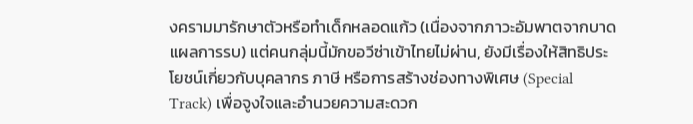งครามมารักษาตัวหรือทำเด็กหลอดแก้ว (เนื่องจากภาวะอัมพาตจากบาดแผลการรบ) แต่คนกลุ่มนี้มักขอวีซ่าเข้าไทยไม่ผ่าน, ยังมีเรื่องให้สิทธิประโยชน์เกี่ยวกับบุคลากร ภาษี หรือการสร้างช่องทางพิเศษ (Special Track) เพื่อจูงใจและอำนวยความสะดวก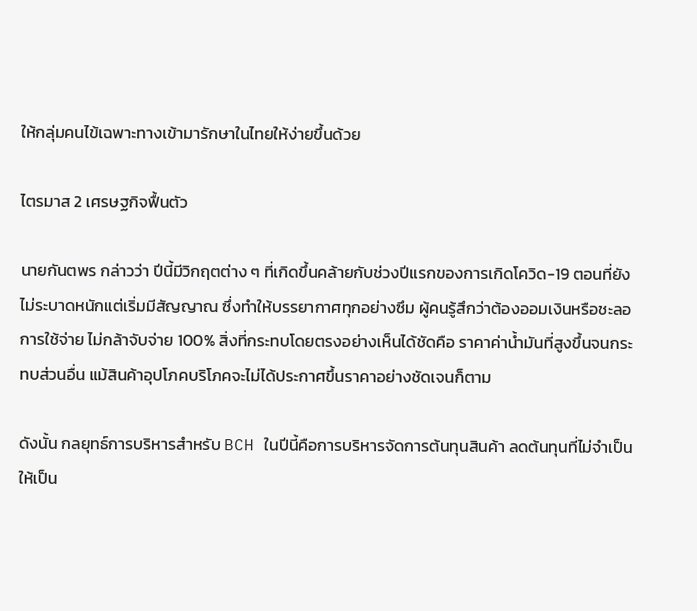ให้กลุ่มคนไข้เฉพาะทางเข้ามารักษาในไทยให้ง่ายขึ้นด้วย

ไตรมาส 2 เศรษฐกิจฟื้นตัว

นายกันตพร กล่าวว่า ปีนี้มีวิกฤตต่าง ๆ ที่เกิดขึ้นคล้ายกับช่วงปีแรกของการเกิดโควิด-19 ตอนที่ยังไม่ระบาดหนักแต่เริ่มมีสัญญาณ ซึ่งทำให้บรรยากาศทุกอย่างซึม ผู้คนรู้สึกว่าต้องออมเงินหรือชะลอการใช้จ่าย ไม่กล้าจับจ่าย 100% สิ่งที่กระทบโดยตรงอย่างเห็นได้ชัดคือ ราคาค่าน้ำมันที่สูงขึ้นจนกระทบส่วนอื่น แม้สินค้าอุปโภคบริโภคจะไม่ได้ประกาศขึ้นราคาอย่างชัดเจนก็ตาม

ดังนั้น กลยุทธ์การบริหารสำหรับ BCH ในปีนี้คือการบริหารจัดการต้นทุนสินค้า ลดต้นทุนที่ไม่จำเป็นให้เป็น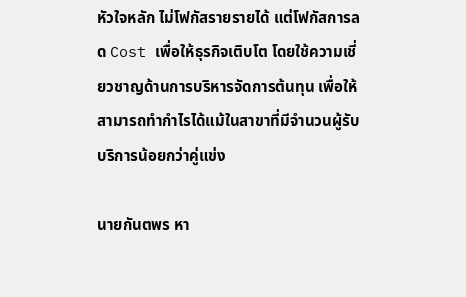หัวใจหลัก ไม่โฟกัสรายรายได้ แต่โฟกัสการลด Cost เพื่อให้ธุรกิจเติบโต โดยใช้ความเชี่ยวชาญด้านการบริหารจัดการต้นทุน เพื่อให้สามารถทำกำไรได้แม้ในสาขาที่มีจำนวนผู้รับบริการน้อยกว่าคู่แข่ง

นายกันตพร หา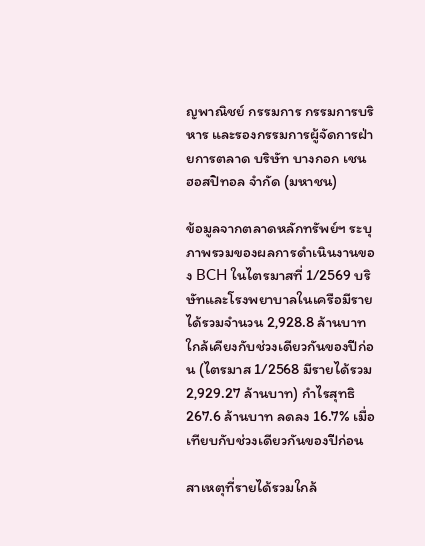ญพาณิชย์ กรรมการ กรรมการบริหาร และรองกรรมการผู้จัดการฝ่ายการตลาด บริษัท บางกอก เชน ฮอสปิทอล จำกัด (มหาชน)

ข้อมูลจากตลาดหลักทรัพย์ฯ ระบุภาพรวมของผลการดำเนินงานของ BCH ในไตรมาสที่ 1/2569 บริษัทและโรงพยาบาลในเครือมีรายได้รวมจำนวน 2,928.8 ล้านบาท ใกล้เคียงกับช่วงเดียวกันของปีก่อน (ไตรมาส 1/2568 มีรายได้รวม 2,929.27 ล้านบาท) กำไรสุทธิ 267.6 ล้านบาท ลดลง 16.7% เมื่อเทียบกับช่วงเดียวกันของปีก่อน

สาเหตุที่รายได้รวมใกล้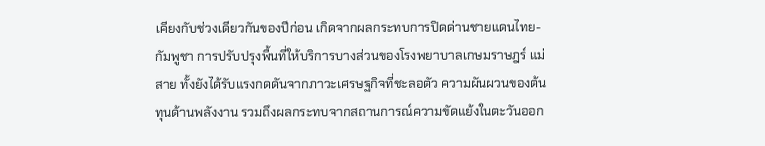เคียงกับช่วงเดียวกันของปีก่อน เกิดจากผลกระทบการปิดด่านชายแดนไทย-กัมพูชา การปรับปรุงพื้นที่ให้บริการบางส่วนของโรงพยาบาลเกษมราษฎร์ แม่สาย ทั้งยังได้รับแรงกดดันจากภาวะเศรษฐกิจที่ชะลอตัว ความผันผวนของต้นทุนด้านพลังงาน รวมถึงผลกระทบจากสถานการณ์ความขัดแย้งในตะวันออก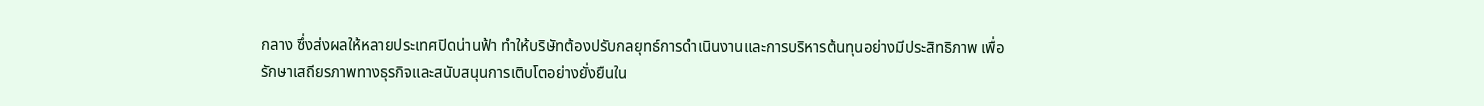กลาง ซึ่งส่งผลให้หลายประเทศปิดน่านฟ้า ทำให้บริษัทต้องปรับกลยุทธ์การดำเนินงานและการบริหารต้นทุนอย่างมีประสิทธิภาพ เพื่อรักษาเสถียรภาพทางธุรกิจและสนับสนุนการเติบโตอย่างยั่งยืนใน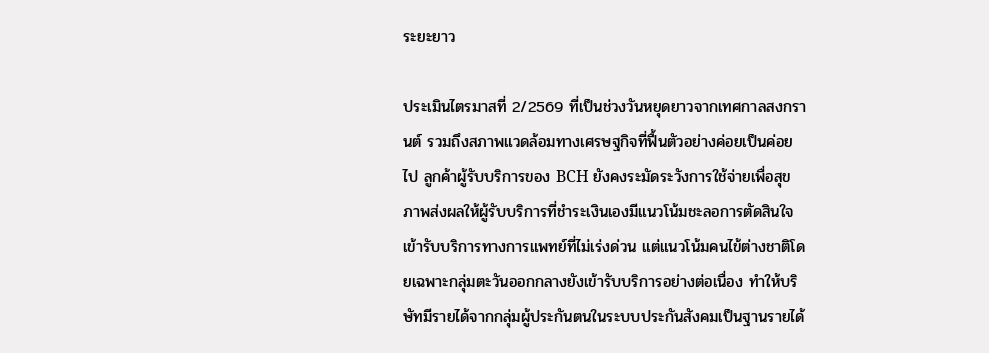ระยะยาว

ประเมินไตรมาสที่ 2/2569 ที่เป็นช่วงวันหยุดยาวจากเทศกาลสงกรานต์ รวมถึงสภาพแวดล้อมทางเศรษฐกิจที่ฟื้นตัวอย่างค่อยเป็นค่อยไป ลูกค้าผู้รับบริการของ BCH ยังคงระมัดระวังการใช้จ่ายเพื่อสุขภาพส่งผลให้ผู้รับบริการที่ชำระเงินเองมีแนวโน้มชะลอการตัดสินใจเข้ารับบริการทางการแพทย์ที่ไม่เร่งด่วน แต่แนวโน้มคนไข้ต่างชาติโดยเฉพาะกลุ่มตะวันออกกลางยังเข้ารับบริการอย่างต่อเนื่อง ทำให้บริษัทมีรายได้จากกลุ่มผู้ประกันตนในระบบประกันสังคมเป็นฐานรายได้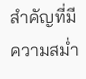สำคัญที่มีความสม่ำ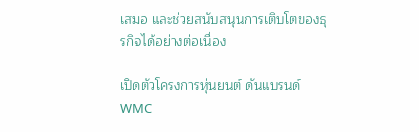เสมอ และช่วยสนับสนุนการเติบโตของธุรกิจได้อย่างต่อเนื่อง

เปิดตัวโครงการหุ่นยนต์ ดันแบรนด์ WMC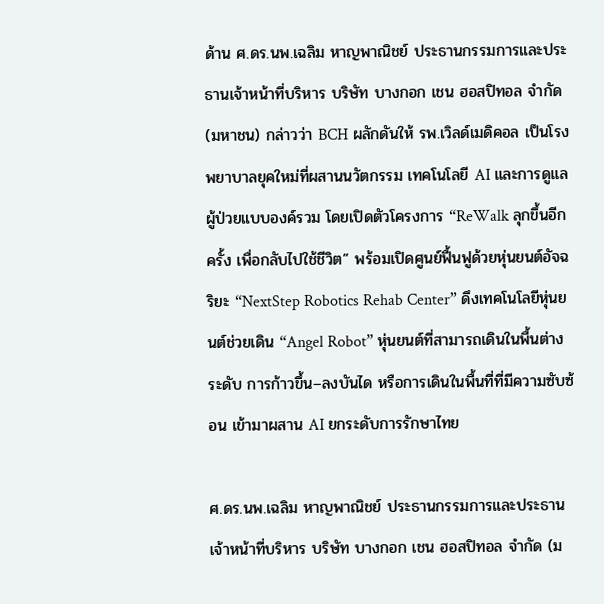ด้าน ศ.ดร.นพ.เฉลิม หาญพาณิชย์ ประธานกรรมการและประธานเจ้าหน้าที่บริหาร บริษัท บางกอก เชน ฮอสปิทอล จำกัด (มหาชน) กล่าวว่า BCH ผลักดันให้ รพ.เวิลด์เมดิคอล เป็นโรงพยาบาลยุคใหม่ที่ผสานนวัตกรรม เทคโนโลยี AI และการดูแลผู้ป่วยแบบองค์รวม โดยเปิดตัวโครงการ “ReWalk ลุกขึ้นอีกครั้ง เพื่อกลับไปใช้ชีวิต” พร้อมเปิดศูนย์ฟื้นฟูด้วยหุ่นยนต์อัจฉริยะ “NextStep Robotics Rehab Center” ดึงเทคโนโลยีหุ่นยนต์ช่วยเดิน “Angel Robot” หุ่นยนต์ที่สามารถเดินในพื้นต่างระดับ การก้าวขึ้น–ลงบันได หรือการเดินในพื้นที่ที่มีความซับซ้อน เข้ามาผสาน AI ยกระดับการรักษาไทย

ศ.ดร.นพ.เฉลิม หาญพาณิชย์ ประธานกรรมการและประธานเจ้าหน้าที่บริหาร บริษัท บางกอก เชน ฮอสปิทอล จำกัด (ม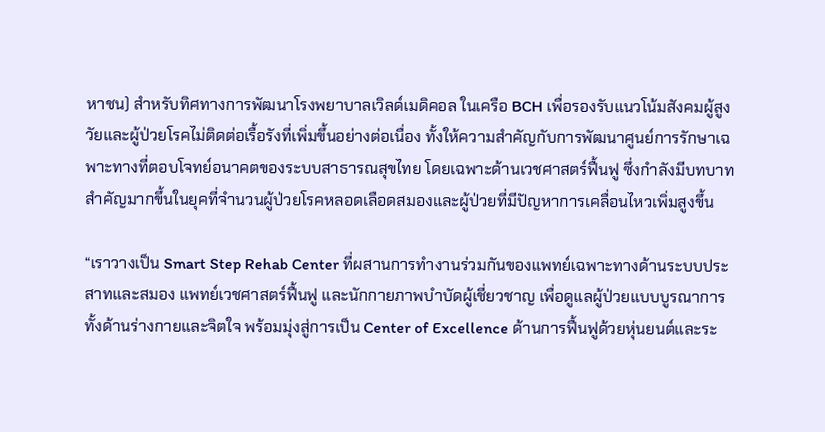หาชน) สำหรับทิศทางการพัฒนาโรงพยาบาลเวิลด์เมดิคอล ในเครือ BCH เพื่อรองรับแนวโน้มสังคมผู้สูงวัยและผู้ป่วยโรคไม่ติดต่อเรื้อรังที่เพิ่มขึ้นอย่างต่อเนื่อง ทั้งให้ความสำคัญกับการพัฒนาศูนย์การรักษาเฉพาะทางที่ตอบโจทย์อนาคตของระบบสาธารณสุขไทย โดยเฉพาะด้านเวชศาสตร์ฟื้นฟู ซึ่งกำลังมีบทบาทสำคัญมากขึ้นในยุคที่จำนวนผู้ป่วยโรคหลอดเลือดสมองและผู้ป่วยที่มีปัญหาการเคลื่อนไหวเพิ่มสูงขึ้น

“เราวางเป็น Smart Step Rehab Center ที่ผสานการทำงานร่วมกันของแพทย์เฉพาะทางด้านระบบประสาทและสมอง แพทย์เวชศาสตร์ฟื้นฟู และนักกายภาพบำบัดผู้เชี่ยวชาญ เพื่อดูแลผู้ป่วยแบบบูรณาการทั้งด้านร่างกายและจิตใจ พร้อมมุ่งสู่การเป็น Center of Excellence ด้านการฟื้นฟูด้วยหุ่นยนต์และระ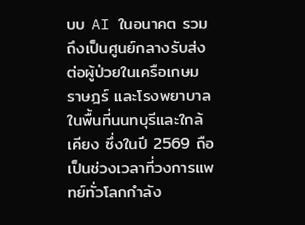บบ AI ในอนาคต รวมถึงเป็นศูนย์กลางรับส่งต่อผู้ป่วยในเครือเกษมราษฎร์ และโรงพยาบาลในพื้นที่นนทบุรีและใกล้เคียง ซึ่งในปี 2569 ถือเป็นช่วงเวลาที่วงการแพทย์ทั่วโลกกำลัง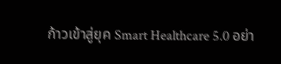ก้าวเข้าสู่ยุค Smart Healthcare 5.0 อย่า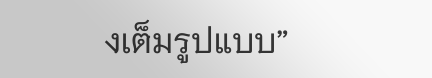งเต็มรูปแบบ”